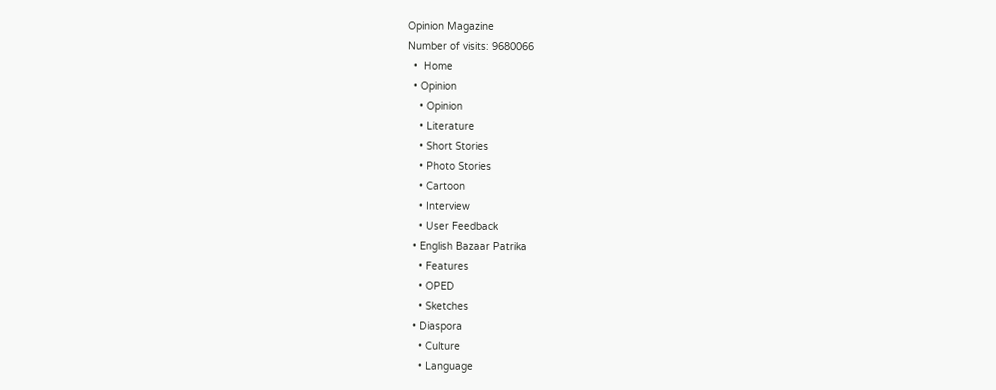Opinion Magazine
Number of visits: 9680066
  •  Home
  • Opinion
    • Opinion
    • Literature
    • Short Stories
    • Photo Stories
    • Cartoon
    • Interview
    • User Feedback
  • English Bazaar Patrika
    • Features
    • OPED
    • Sketches
  • Diaspora
    • Culture
    • Language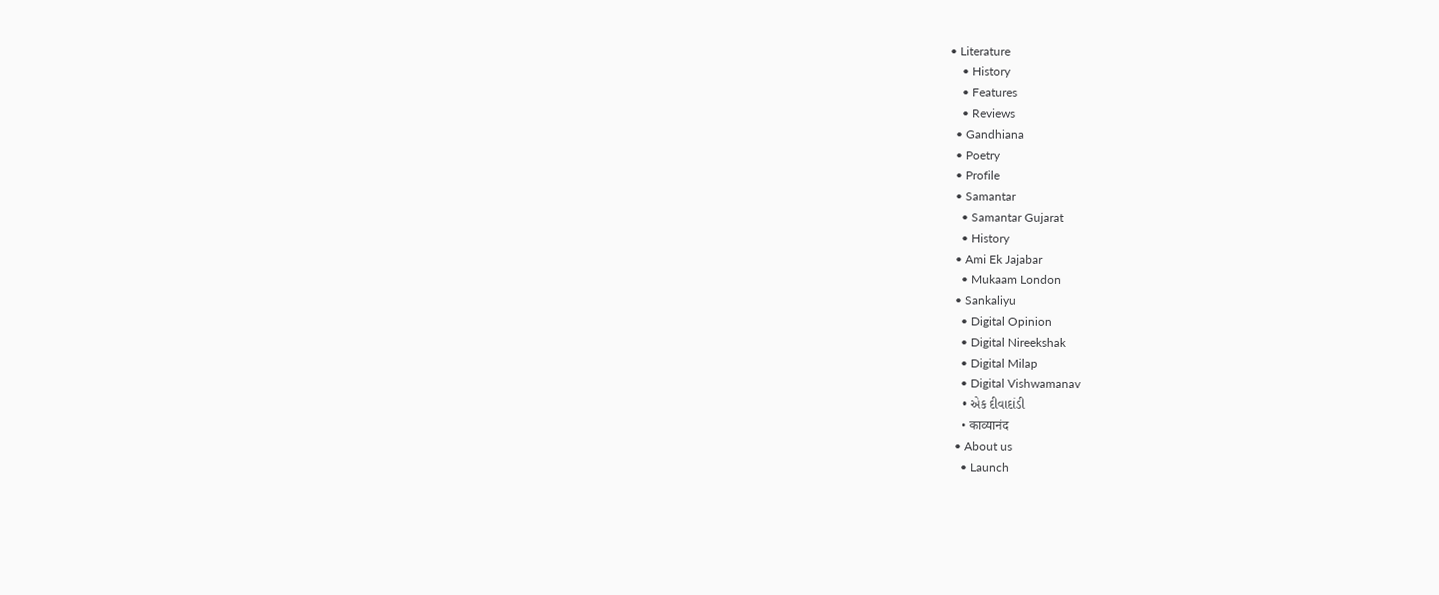• Literature
    • History
    • Features
    • Reviews
  • Gandhiana
  • Poetry
  • Profile
  • Samantar
    • Samantar Gujarat
    • History
  • Ami Ek Jajabar
    • Mukaam London
  • Sankaliyu
    • Digital Opinion
    • Digital Nireekshak
    • Digital Milap
    • Digital Vishwamanav
    • એક દીવાદાંડી
    • काव्यानंद
  • About us
    • Launch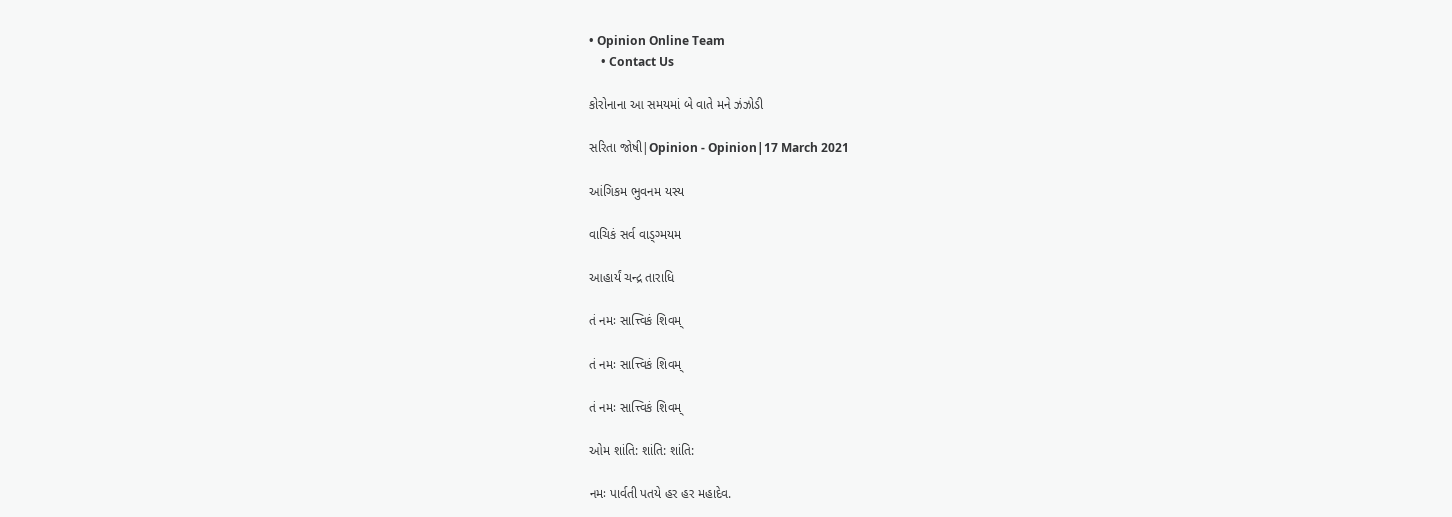• Opinion Online Team
    • Contact Us

કોરોનાના આ સમયમાં બે વાતે મને ઝંઝોડી

સરિતા જોષી|Opinion - Opinion|17 March 2021

આંગિકમ ભુવનમ યસ્ય

વાચિકં સર્વ વાડ્ગ્મયમ

આહાર્યં ચન્દ્ર તારાધિ

તં નમઃ સાત્ત્વિકં શિવમ્

તં નમઃ સાત્ત્વિકં શિવમ્

તં નમઃ સાત્ત્વિકં શિવમ્

ઓમ શાંતિ: શાંતિ: શાંતિ:

નમઃ પાર્વતી પતયે હર હર મહાદેવ.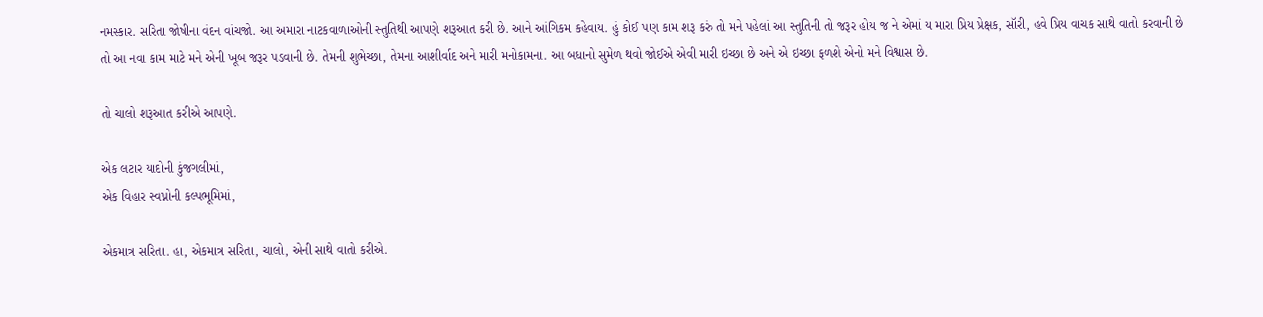નમસ્કાર. સરિતા જોષીના વંદન વાંચજો. આ અમારા નાટકવાળાઓની સ્તુતિથી આપણે શરૂઆત કરી છે. આને આંગિકમ કહેવાય. હું કોઈ પણ કામ શરૂ કરું તો મને પહેલાં આ સ્તુતિની તો જરૂર હોય જ ને એમાં ય મારા પ્રિય પ્રેક્ષક, સૉરી, હવે પ્રિય વાચક સાથે વાતો કરવાની છે તો આ નવા કામ માટે મને એની ખૂબ જરૂર પડવાની છે. તેમની શુભેચ્છા, તેમના આશીર્વાદ અને મારી મનોકામના. આ બધાનો સુમેળ થવો જોઈએ એવી મારી ઇચ્છા છે અને એ ઇચ્છા ફળશે એનો મને વિશ્વાસ છે.

તો ચાલો શરૂઆત કરીએ આપણે.

એક લટાર યાદોની કુંજગલીમાં,
એક વિહાર સ્વપ્નોની કલ્પભૂમિમાં,

એકમાત્ર સરિતા. હા, એકમાત્ર સરિતા, ચાલો, એની સાથે વાતો કરીએ.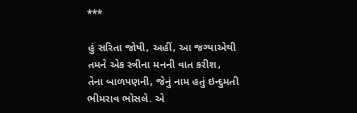***

હું સરિતા જોષી, અહીં, આ જગ્યાએથી તમને એક સ્ત્રીના મનની વાત કરીશ, તેના બાળપણની, જેનું નામ હતું ઇન્દુમતી ભીમરાવ ભોસલે. એ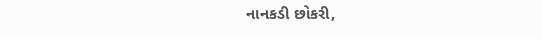નાનકડી છોકરી,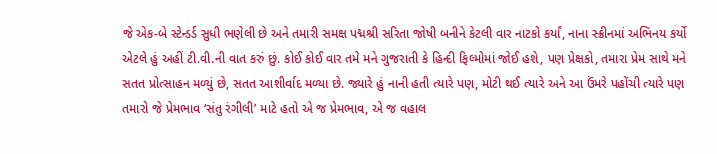જે એક-બે સ્ટેન્ડર્ડ સુધી ભણેલી છે અને તમારી સમક્ષ પદ્મશ્રી સરિતા જોષી બનીને કેટલી વાર નાટકો કર્યાં, નાના સ્ક્રીનમાં અભિનય કર્યો એટલે હું અહીં ટી.વી.ની વાત કરું છું. કોઈ કોઈ વાર તમે મને ગુજરાતી કે હિન્દી ફિલ્મોમાં જોઈ હશે, પણ પ્રેક્ષકો, તમારા પ્રેમ સાથે મને સતત પ્રોત્સાહન મળ્યું છે, સતત આશીર્વાદ મળ્યા છે. જ્યારે હું નાની હતી ત્યારે પણ, મોટી થઈ ત્યારે અને આ ઉંમરે પહોંચી ત્યારે પણ તમારો જે પ્રેમભાવ ‘સંતુ રંગીલી’ માટે હતો એ જ પ્રેમભાવ, એ જ વહાલ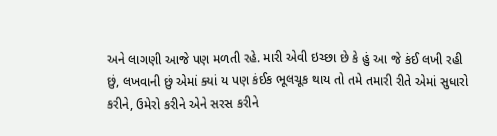અને લાગણી આજે પણ મળતી રહે. મારી એવી ઇચ્છા છે કે હું આ જે કંઈ લખી રહી છું, લખવાની છું એમાં ક્યાં ય પણ કંઈક ભૂલચૂક થાય તો તમે તમારી રીતે એમાં સુધારો કરીને, ઉમેરો કરીને એને સરસ કરીને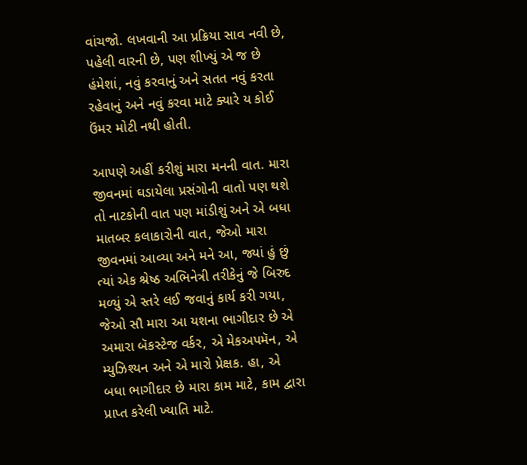વાંચજો. લખવાની આ પ્રક્રિયા સાવ નવી છે, પહેલી વારની છે, પણ શીખ્યું એ જ છે હંમેશાં, નવું કરવાનું અને સતત નવું કરતા રહેવાનું અને નવું કરવા માટે ક્યારે ય કોઈ ઉંમર મોટી નથી હોતી.

આપણે અહીં કરીશું મારા મનની વાત. મારા જીવનમાં ઘડાયેલા પ્રસંગોની વાતો પણ થશે તો નાટકોની વાત પણ માંડીશું અને એ બધા માતબર કલાકારોની વાત, જેઓ મારા જીવનમાં આવ્યા અને મને આ, જ્યાં હું છું ત્યાં એક શ્રેષ્ઠ અભિનેત્રી તરીકેનું જે બિરુદ મળ્યું એ સ્તરે લઈ જવાનું કાર્ય કરી ગયા, જેઓ સૌ મારા આ યશના ભાગીદાર છે એ અમારા બૅકસ્ટેજ વર્કર, એ મેકઅપમૅન, એ મ્યુઝિશ્યન અને એ મારો પ્રેક્ષક. હા, એ બધા ભાગીદાર છે મારા કામ માટે, કામ દ્વારા પ્રાપ્ત કરેલી ખ્યાતિ માટે.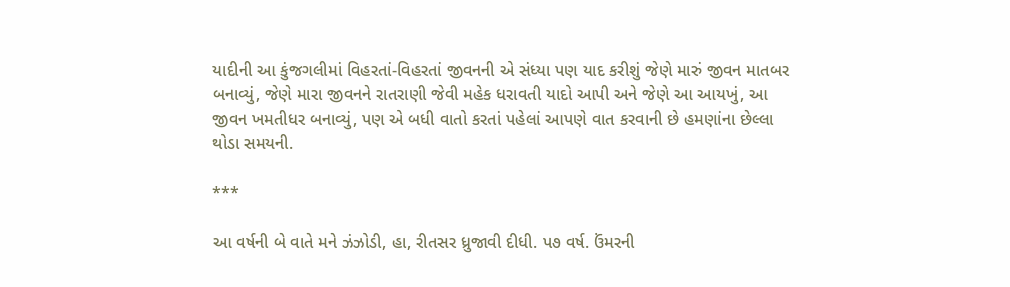યાદીની આ કુંજગલીમાં વિહરતાં-વિહરતાં જીવનની એ સંધ્યા પણ યાદ કરીશું જેણે મારું જીવન માતબર બનાવ્યું, જેણે મારા જીવનને રાતરાણી જેવી મહેક ધરાવતી યાદો આપી અને જેણે આ આયખું, આ જીવન ખમતીધર બનાવ્યું, પણ એ બધી વાતો કરતાં પહેલાં આપણે વાત કરવાની છે હમણાંના છેલ્લા થોડા સમયની.

***

આ વર્ષની બે વાતે મને ઝંઝોડી, હા, રીતસર ધ્રુજાવી દીધી. પ૭ વર્ષ. ઉંમરની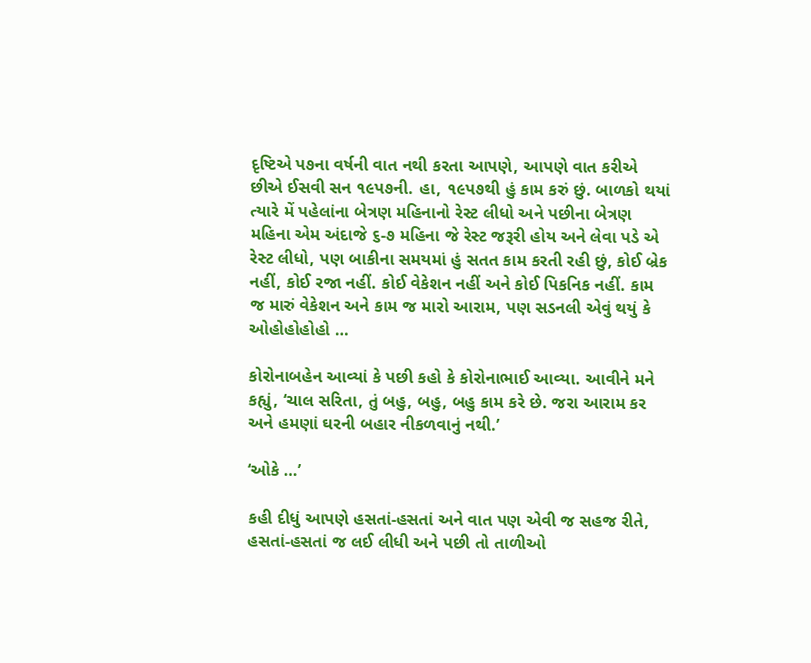દૃષ્ટિએ પ૭ના વર્ષની વાત નથી કરતા આપણે, આપણે વાત કરીએ છીએ ઈસવી સન ૧૯પ૭ની. હા, ૧૯પ૭થી હું કામ કરું છું. બાળકો થયાં ત્યારે મેં પહેલાંના બેત્રણ મહિનાનો રેસ્ટ લીધો અને પછીના બેત્રણ મહિના એમ અંદાજે ૬-૭ મહિના જે રેસ્ટ જરૂરી હોય અને લેવા પડે એ રેસ્ટ લીધો, પણ બાકીના સમયમાં હું સતત કામ કરતી રહી છું, કોઈ બ્રેક નહીં, કોઈ રજા નહીં. કોઈ વેકેશન નહીં અને કોઈ પિકનિક નહીં. કામ જ મારું વેકેશન અને કામ જ મારો આરામ, પણ સડનલી એવું થયું કે ઓહોહોહોહો …

કોરોનાબહેન આવ્યાં કે પછી કહો કે કોરોનાભાઈ આવ્યા. આવીને મને કહ્યું, ‘ચાલ સરિતા, તું બહુ, બહુ, બહુ કામ કરે છે. જરા આરામ કર અને હમણાં ઘરની બહાર નીકળવાનું નથી.’

‘ઓકે …’

કહી દીધું આપણે હસતાં-હસતાં અને વાત પણ એવી જ સહજ રીતે, હસતાં-હસતાં જ લઈ લીધી અને પછી તો તાળીઓ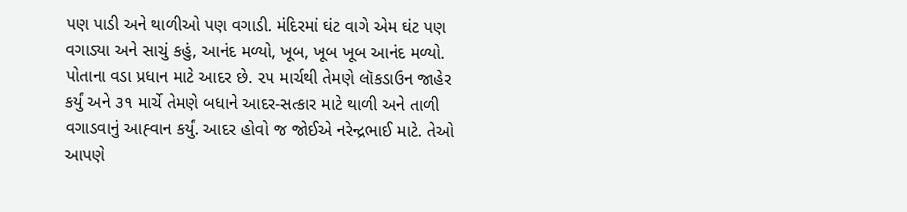પણ પાડી અને થાળીઓ પણ વગાડી. મંદિરમાં ઘંટ વાગે એમ ઘંટ પણ વગાડ્યા અને સાચું કહું, આનંદ મળ્યો, ખૂબ, ખૂબ ખૂબ આનંદ મળ્યો. પોતાના વડા પ્રધાન માટે આદર છે. ૨૫ માર્ચથી તેમણે લૉકડાઉન જાહેર કર્યું અને ૩૧ માર્ચે તેમણે બધાને આદર-સત્કાર માટે થાળી અને તાળી વગાડવાનું આહ્‍વાન કર્યું. આદર હોવો જ જોઈએ નરેન્દ્રભાઈ માટે. તેઓ આપણે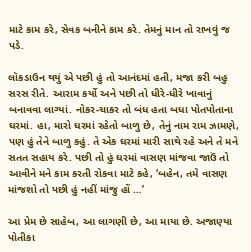માટે કામ કરે, સેવક બનીને કામ કરે. તેમનું માન તો રાખવું જ પડે.

લૉકડાઉન થયું એ પછી હું તો આનંદમાં હતી, મજા કરી બહુ સરસ રીતે. આરામ કર્યો અને પછી તો ધીરે-ધીરે ખાવાનું બનાવવા લાગ્યાં. નોકર-ચાકર તો બંધ હતા બધા પોતપોતાના ઘરમાં. હા, મારો ઘરમાં રહેતો બાળુ છે, તેનું નામ રામ ઝામણે, પણ હું તેને બાળુ કહું. તે એક ઘરમાં મારી સાથે રહે અને તે મને સતત સહાય કરે. પછી તો હું ઘરમાં વાસણ માંજવા જાઉં તો આવીને મને કામ કરતી રોકવા માટે કહે, ‘બહેન, તમે વાસણ માંજશો તો પછી હું નહીં માંજુ હોં …’

આ પ્રેમ છે સાહેબ, આ લાગણી છે, આ માયા છે. અજાણ્યા પોતીકા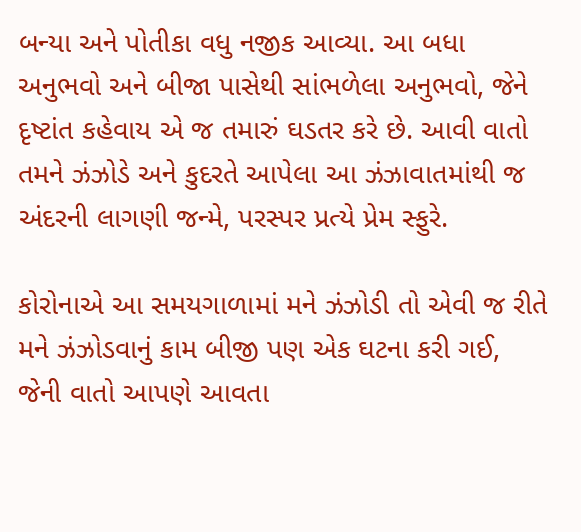બન્યા અને પોતીકા વધુ નજીક આવ્યા. આ બધા અનુભવો અને બીજા પાસેથી સાંભળેલા અનુભવો, જેને દૃષ્ટાંત કહેવાય એ જ તમારું ઘડતર કરે છે. આવી વાતો તમને ઝંઝોડે અને કુદરતે આપેલા આ ઝંઝાવાતમાંથી જ અંદરની લાગણી જન્મે, પરસ્પર પ્રત્યે પ્રેમ સ્ફુરે.

કોરોનાએ આ સમયગાળામાં મને ઝંઝોડી તો એવી જ રીતે મને ઝંઝોડવાનું કામ બીજી પણ એક ઘટના કરી ગઈ, જેની વાતો આપણે આવતા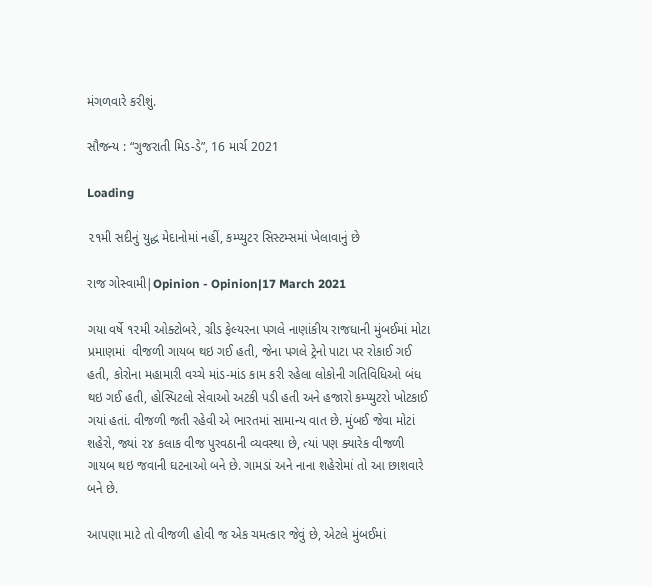મંગળવારે કરીશું.

સૌજન્ય : “ગુજરાતી મિડ-ડે”, 16 માર્ચ 2021

Loading

૨૧મી સદીનું યુદ્ધ મેદાનોમાં નહીં, કમ્પ્યુટર સિસ્ટમ્સમાં ખેલાવાનું છે

રાજ ગોસ્વામી|Opinion - Opinion|17 March 2021

ગયા વર્ષે ૧૨મી ઓક્ટોબરે, ગ્રીડ ફેલ્યરના પગલે નાણાંકીય રાજધાની મુંબઈમાં મોટા પ્રમાણમાં  વીજળી ગાયબ થઇ ગઈ હતી, જેના પગલે ટ્રેનો પાટા પર રોકાઈ ગઈ હતી, કોરોના મહામારી વચ્ચે માંડ-માંડ કામ કરી રહેલા લોકોની ગતિવિધિઓ બંધ થઇ ગઈ હતી, હોસ્પિટલો સેવાઓ અટકી પડી હતી અને હજારો કમ્પ્યુટરો ખોટકાઈ ગયાં હતાં. વીજળી જતી રહેવી એ ભારતમાં સામાન્ય વાત છે. મુંબઈ જેવા મોટાં શહેરો, જ્યાં ૨૪ કલાક વીજ પુરવઠાની વ્યવસ્થા છે, ત્યાં પણ ક્યારેક વીજળી ગાયબ થઇ જવાની ઘટનાઓ બને છે. ગામડાં અને નાના શહેરોમાં તો આ છાશવારે બને છે.

આપણા માટે તો વીજળી હોવી જ એક ચમત્કાર જેવું છે, એટલે મુંબઈમાં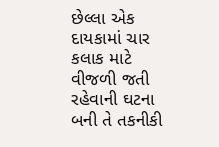છેલ્લા એક દાયકામાં ચાર કલાક માટે વીજળી જતી રહેવાની ઘટના બની તે તકનીકી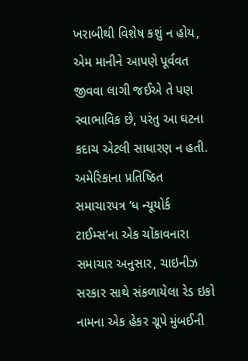ખરાબીથી વિશેષ કશું ન હોય, એમ માનીને આપણે પૂર્વવત જીવવા લાગી જઈએ તે પણ સ્વાભાવિક છે, પરંતુ આ ઘટના કદાચ એટલી સાધારણ ન હતી. અમેરિકાના પ્રતિષ્ઠિત સમાચારપત્ર ‘ધ ન્યૂયોર્ક ટાઈમ્સ’ના એક ચોંકાવનારા સમાચાર અનુસાર, ચાઇનીઝ સરકાર સાથે સંકળાયેલા રેડ ઇકો નામના એક હેકર ગ્રૂપે મુંબઈની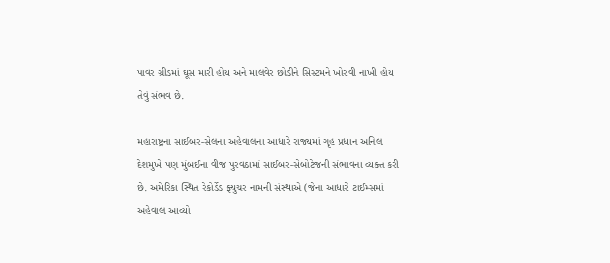પાવર ગ્રીડમાં ઘૂસ મારી હોય અને માલવેર છોડીને સિસ્ટમને ખોરવી નાખી હોય તેવું સંભવ છે.

મહારાષ્ટ્રના સાઈબર-સેલના અહેવાલના આધારે રાજ્યમાં ગૃહ પ્રધાન અનિલ દેશમુખે પણ મુંબઈના વીજ પુરવઠામાં સાઈબર-સેબોટેજની સંભાવના વ્યક્ત કરી છે. અમેરિકા સ્થિત રેકોર્ડેડ ફ્યુચર નામની સંસ્થાએ (જેના આધારે ટાઈમ્સમાં અહેવાલ આવ્યો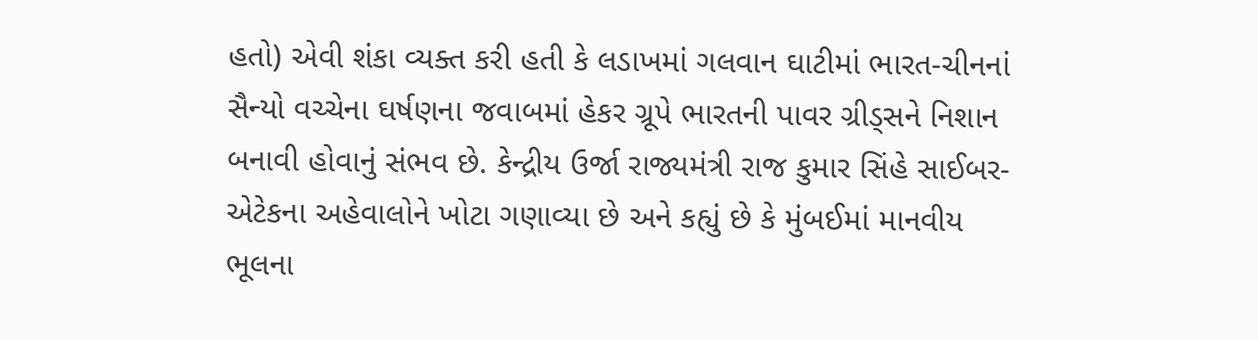હતો) એવી શંકા વ્યક્ત કરી હતી કે લડાખમાં ગલવાન ઘાટીમાં ભારત-ચીનનાં સૈન્યો વચ્ચેના ઘર્ષણના જવાબમાં હેકર ગ્રૂપે ભારતની પાવર ગ્રીડ્સને નિશાન બનાવી હોવાનું સંભવ છે. કેન્દ્રીય ઉર્જા રાજ્યમંત્રી રાજ કુમાર સિંહે સાઈબર-એટેકના અહેવાલોને ખોટા ગણાવ્યા છે અને કહ્યું છે કે મુંબઈમાં માનવીય ભૂલના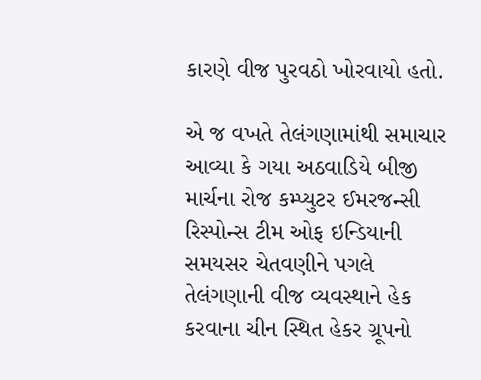કારણે વીજ પુરવઠો ખોરવાયો હતો.

એ જ વખતે તેલંગણામાંથી સમાચાર આવ્યા કે ગયા અઠવાડિયે બીજી માર્ચના રોજ કમ્પ્યુટર ઈમરજન્સી રિસ્પોન્સ ટીમ ઓફ ઇન્ડિયાની સમયસર ચેતવણીને પગલે તેલંગણાની વીજ વ્યવસ્થાને હેક કરવાના ચીન સ્થિત હેકર ગ્રૂપનો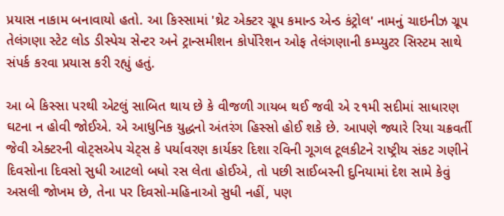પ્રયાસ નાકામ બનાવાયો હતો. આ કિસ્સામાં 'થ્રેટ એક્ટર ગ્રૂપ કમાન્ડ એન્ડ કંટ્રોલ' નામનું ચાઇનીઝ ગ્રૂપ તેલંગણા સ્ટેટ લોડ ડીસ્પેચ સેન્ટર અને ટ્રાન્સમીશન કોર્પોરેશન ઓફ તેલંગણાની કમ્પ્યુટર સિસ્ટમ સાથે સંપર્ક કરવા પ્રયાસ કરી રહ્યું હતું.

આ બે કિસ્સા પરથી એટલું સાબિત થાય છે કે વીજળી ગાયબ થઈ જવી એ ૨૧મી સદીમાં સાધારણ ઘટના ન હોવી જોઈએ. એ આધુનિક યુદ્ધનો અંતરંગ હિસ્સો હોઈ શકે છે. આપણે જ્યારે રિયા ચક્રવર્તી જેવી એક્ટરની વોટ્સએપ ચેટ્સ કે પર્યાવરણ કાર્યકર દિશા રવિની ગૂગલ ટૂલકીટને રાષ્ટ્રીય સંકટ ગણીને દિવસોના દિવસો સુધી આટલો બધો રસ લેતા હોઈએ, તો પછી સાઈબરની દુનિયામાં દેશ સામે કેવું અસલી જોખમ છે, તેના પર દિવસો-મહિનાઓ સુધી નહીં, પણ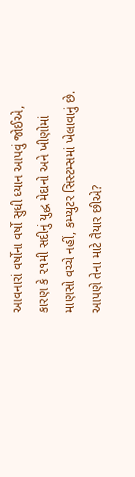આવનારાં વર્ષોના વર્ષો સુધી ધ્યાન આપવું જોઈએ, કારણ કે ૨૧મી સદીનું યુદ્ધ મેદાનો અને ખીણોમાં માણસો વચ્ચે નહીં, કમ્પ્યુટર સિસ્ટમ્સમાં ખેલાવાનું છે. આપણે તેના માટે તૈયાર છીએ?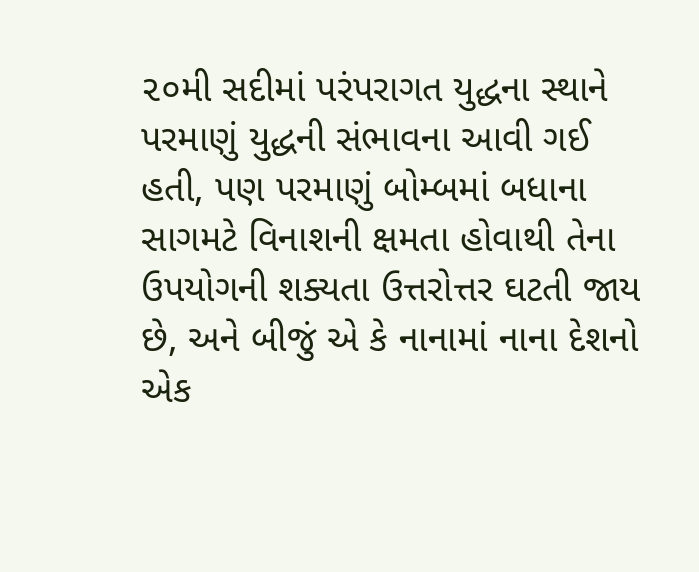૨૦મી સદીમાં પરંપરાગત યુદ્ધના સ્થાને પરમાણું યુદ્ધની સંભાવના આવી ગઈ હતી, પણ પરમાણું બોમ્બમાં બધાના સાગમટે વિનાશની ક્ષમતા હોવાથી તેના ઉપયોગની શક્યતા ઉત્તરોત્તર ઘટતી જાય છે, અને બીજું એ કે નાનામાં નાના દેશનો એક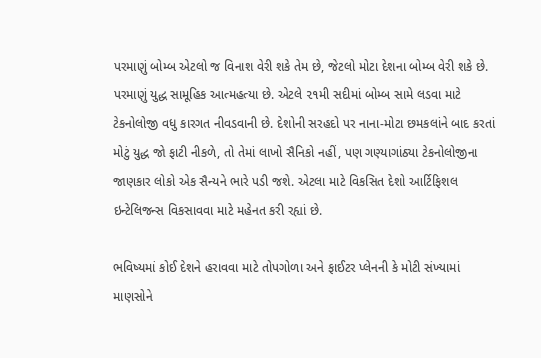પરમાણું બોમ્બ એટલો જ વિનાશ વેરી શકે તેમ છે, જેટલો મોટા દેશના બોમ્બ વેરી શકે છે. પરમાણું યુદ્ધ સામૂહિક આત્મહત્યા છે. એટલે ૨૧મી સદીમાં બોમ્બ સામે લડવા માટે ટેકનોલોજી વધુ કારગત નીવડવાની છે. દેશોની સરહદો પર નાના-મોટા છમકલાંને બાદ કરતાં મોટું યુદ્ધ જો ફાટી નીકળે, તો તેમાં લાખો સૈનિકો નહીં, પણ ગણ્યાગાંઠ્યા ટેકનોલોજીના જાણકાર લોકો એક સૈન્યને ભારે પડી જશે. એટલા માટે વિકસિત દેશો આર્ટિફિશલ ઇન્ટેલિજન્સ વિકસાવવા માટે મહેનત કરી રહ્યાં છે.

ભવિષ્યમાં કોઈ દેશને હરાવવા માટે તોપગોળા અને ફાઈટર પ્લેનની કે મોટી સંખ્યામાં માણસોને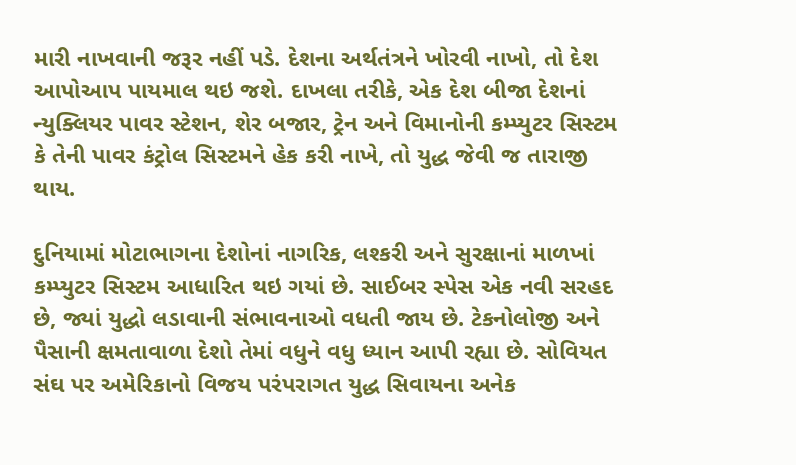મારી નાખવાની જરૂર નહીં પડે. દેશના અર્થતંત્રને ખોરવી નાખો, તો દેશ આપોઆપ પાયમાલ થઇ જશે. દાખલા તરીકે, એક દેશ બીજા દેશનાં ન્યુક્લિયર પાવર સ્ટેશન, શેર બજાર, ટ્રેન અને વિમાનોની કમ્પ્યુટર સિસ્ટમ કે તેની પાવર કંટ્રોલ સિસ્ટમને હેક કરી નાખે, તો યુદ્ધ જેવી જ તારાજી થાય.

દુનિયામાં મોટાભાગના દેશોનાં નાગરિક, લશ્કરી અને સુરક્ષાનાં માળખાં કમ્પ્યુટર સિસ્ટમ આધારિત થઇ ગયાં છે. સાઈબર સ્પેસ એક નવી સરહદ છે, જ્યાં યુદ્ધો લડાવાની સંભાવનાઓ વધતી જાય છે. ટેકનોલોજી અને પૈસાની ક્ષમતાવાળા દેશો તેમાં વધુને વધુ ધ્યાન આપી રહ્યા છે. સોવિયત સંઘ પર અમેરિકાનો વિજય પરંપરાગત યુદ્ધ સિવાયના અનેક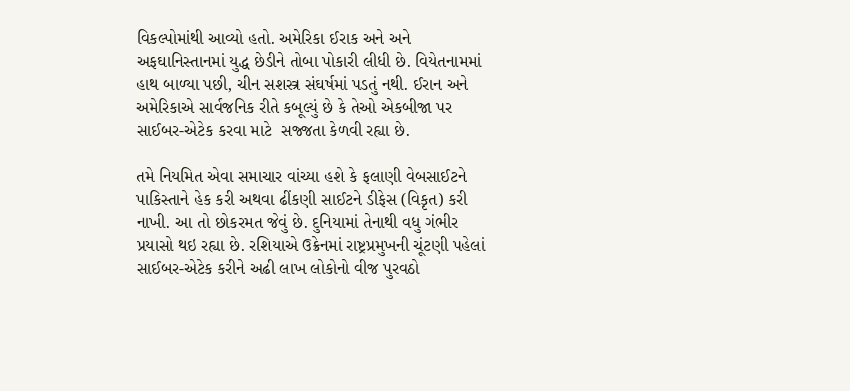વિકલ્પોમાંથી આવ્યો હતો. અમેરિકા ઈરાક અને અને અફઘાનિસ્તાનમાં યુદ્ધ છેડીને તોબા પોકારી લીધી છે. વિયેતનામમાં હાથ બાળ્યા પછી, ચીન સશસ્ત્ર સંઘર્ષમાં પડતું નથી. ઈરાન અને અમેરિકાએ સાર્વજનિક રીતે કબૂલ્યું છે કે તેઓ એકબીજા પર સાઈબર-એટેક કરવા માટે  સજ્જતા કેળવી રહ્યા છે.

તમે નિયમિત એવા સમાચાર વાંચ્યા હશે કે ફલાણી વેબસાઈટને પાકિસ્તાને હેક કરી અથવા ઢીંકણી સાઈટને ડીફેસ (વિકૃત) કરી નાખી. આ તો છોકરમત જેવું છે. દુનિયામાં તેનાથી વધુ ગંભીર પ્રયાસો થઇ રહ્યા છે. રશિયાએ ઉક્રેનમાં રાષ્ટ્રપ્રમુખની ચૂંટણી પહેલાં સાઈબર-એટેક કરીને અઢી લાખ લોકોનો વીજ પુરવઠો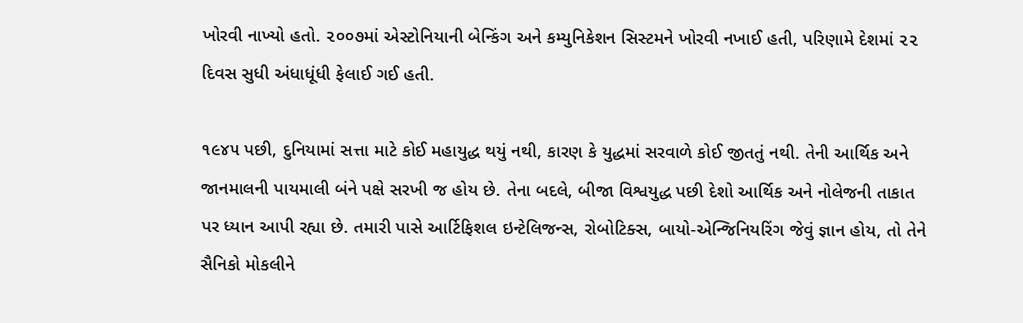ખોરવી નાખ્યો હતો. ૨૦૦૭માં એસ્ટોનિયાની બેન્કિંગ અને કમ્યુનિકેશન સિસ્ટમને ખોરવી નખાઈ હતી, પરિણામે દેશમાં ૨૨ દિવસ સુધી અંધાધૂંધી ફેલાઈ ગઈ હતી.

૧૯૪૫ પછી, દુનિયામાં સત્તા માટે કોઈ મહાયુદ્ધ થયું નથી, કારણ કે યુદ્ધમાં સરવાળે કોઈ જીતતું નથી. તેની આર્થિક અને જાનમાલની પાયમાલી બંને પક્ષે સરખી જ હોય છે. તેના બદલે, બીજા વિશ્વયુદ્ધ પછી દેશો આર્થિક અને નોલેજની તાકાત પર ધ્યાન આપી રહ્યા છે. તમારી પાસે આર્ટિફિશલ ઇન્ટેલિજન્સ, રોબોટિક્સ, બાયો-એન્જિનિયરિંગ જેવું જ્ઞાન હોય, તો તેને સૈનિકો મોકલીને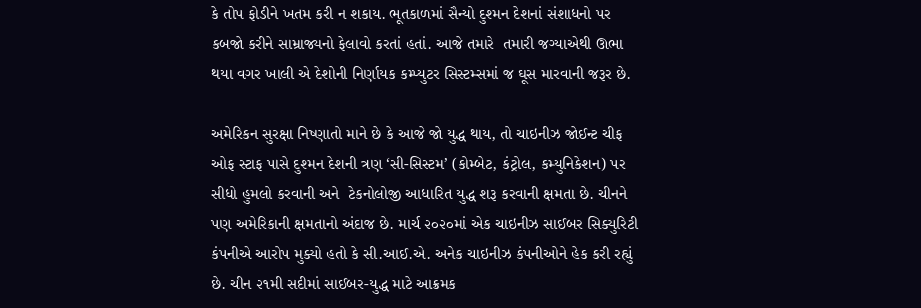કે તોપ ફોડીને ખતમ કરી ન શકાય. ભૂતકાળમાં સૈન્યો દુશ્મન દેશનાં સંશાધનો પર કબજો કરીને સામ્રાજ્યનો ફેલાવો કરતાં હતાં. આજે તમારે  તમારી જગ્યાએથી ઊભા થયા વગર ખાલી એ દેશોની નિર્ણાયક કમ્પ્યુટર સિસ્ટમ્સમાં જ ઘૂસ મારવાની જરૂર છે.

અમેરિકન સુરક્ષા નિષ્ણાતો માને છે કે આજે જો યુદ્ધ થાય, તો ચાઇનીઝ જોઈન્ટ ચીફ ઓફ સ્ટાફ પાસે દુશ્મન દેશની ત્રણ ‘સી-સિસ્ટમ’ (કોમ્બેટ, કંટ્રોલ, કમ્યુનિકેશન) પર સીધો હુમલો કરવાની અને  ટેકનોલોજી આધારિત યુદ્ધ શરૂ કરવાની ક્ષમતા છે. ચીનને પણ અમેરિકાની ક્ષમતાનો અંદાજ છે. માર્ચ ૨૦૨૦માં એક ચાઇનીઝ સાઈબર સિક્યુરિટી કંપનીએ આરોપ મુક્યો હતો કે સી.આઈ.એ. અનેક ચાઇનીઝ કંપનીઓને હેક કરી રહ્યું છે. ચીન ૨૧મી સદીમાં સાઈબર-યુદ્ધ માટે આક્રમક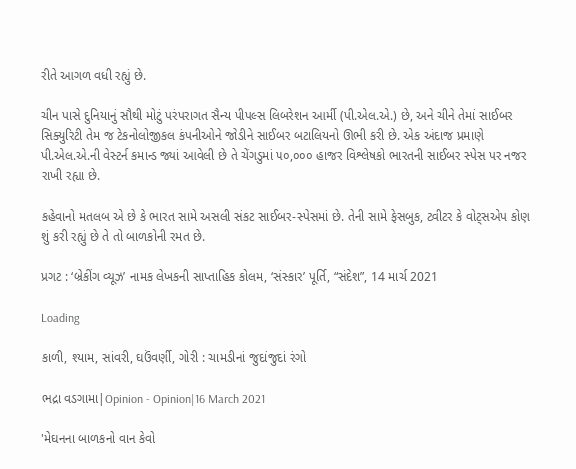રીતે આગળ વધી રહ્યું છે.

ચીન પાસે દુનિયાનું સૌથી મોટું પરંપરાગત સૈન્ય પીપલ્સ લિબરેશન આર્મી (પી.એલ.એ.) છે, અને ચીને તેમાં સાઈબર સિક્યુરિટી તેમ જ ટેકનોલોજીકલ કંપનીઓને જોડીને સાઈબર બટાલિયનો ઊભી કરી છે. એક અંદાજ પ્રમાણે પી.એલ.એ.ની વેસ્ટર્ન કમાન્ડ જ્યાં આવેલી છે તે ચેંગડુમાં ૫૦,૦૦૦ હાજર વિશ્લેષકો ભારતની સાઈબર સ્પેસ પર નજર રાખી રહ્યા છે.

કહેવાનો મતલબ એ છે કે ભારત સામે અસલી સંકટ સાઈબર-સ્પેસમાં છે. તેની સામે ફેસબુક, ટ્વીટર કે વોટ્સએપ કોણ શું કરી રહ્યું છે તે તો બાળકોની રમત છે.

પ્રગટ : ‘બ્રેકીંગ વ્યૂઝ’ નામક લેખકની સાપ્તાહિક કોલમ, ‘સંસ્કાર’ પૂર્તિ, “સંદેશ”, 14 માર્ચ 2021

Loading

કાળી, શ્યામ, સાંવરી, ઘઉંવર્ણી, ગોરી : ચામડીનાં જુદાંજુદાં રંગો

ભદ્રા વડગામા|Opinion - Opinion|16 March 2021

'મેઘનના બાળકનો વાન કેવો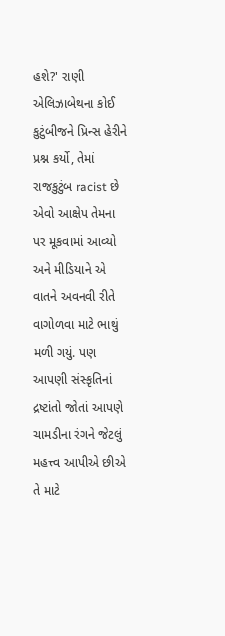હશે?' રાણી એલિઝાબેથના કોઈ કુટુંબીજને પ્રિન્સ હેરીને પ્રશ્ન કર્યો, તેમાં રાજકુટુંબ racist છે એવો આક્ષેપ તેમના પર મૂકવામાં આવ્યો અને મીડિયાને એ વાતને અવનવી રીતે વાગોળવા માટે ભાથું મળી ગયું. પણ આપણી સંસ્કૃતિનાં દ્રષ્ટાંતો જોતાં આપણે ચામડીના રંગને જેટલું મહત્ત્વ આપીએ છીએ તે માટે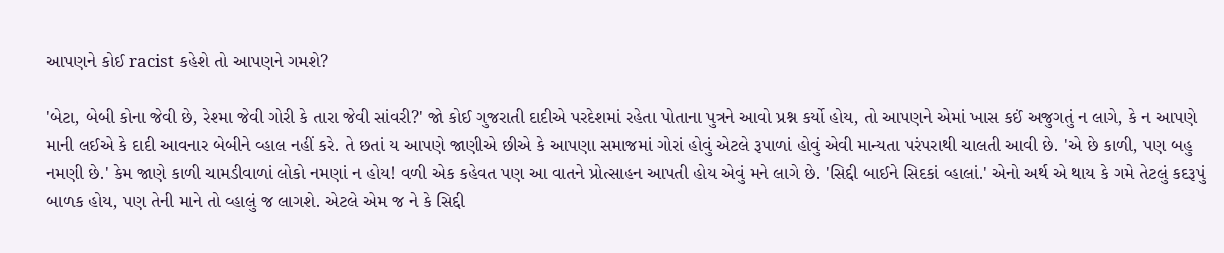આપણને કોઈ racist કહેશે તો આપણને ગમશે?

'બેટા, બેબી કોના જેવી છે, રેશ્મા જેવી ગોરી કે તારા જેવી સાંવરી?' જો કોઈ ગુજરાતી દાદીએ પરદેશમાં રહેતા પોતાના પુત્રને આવો પ્રશ્ન કર્યો હોય, તો આપણને એમાં ખાસ કઈં અજુગતું ન લાગે, કે ન આપણે માની લઈએ કે દાદી આવનાર બેબીને વ્હાલ નહીં કરે. તે છતાં ય આપણે જાણીએ છીએ કે આપણા સમાજમાં ગોરાં હોવું એટલે રૂપાળાં હોવું એવી માન્યતા પરંપરાથી ચાલતી આવી છે. 'એ છે કાળી, પણ બહુ નમણી છે.' કેમ જાણે કાળી ચામડીવાળાં લોકો નમણાં ન હોય! વળી એક કહેવત પણ આ વાતને પ્રોત્સાહન આપતી હોય એવું મને લાગે છે. 'સિદ્દી બાઈને સિદકાં વ્હાલાં.' એનો અર્થ એ થાય કે ગમે તેટલું કદરૂપું બાળક હોય, પણ તેની માને તો વ્હાલું જ લાગશે. એટલે એમ જ ને કે સિદ્દી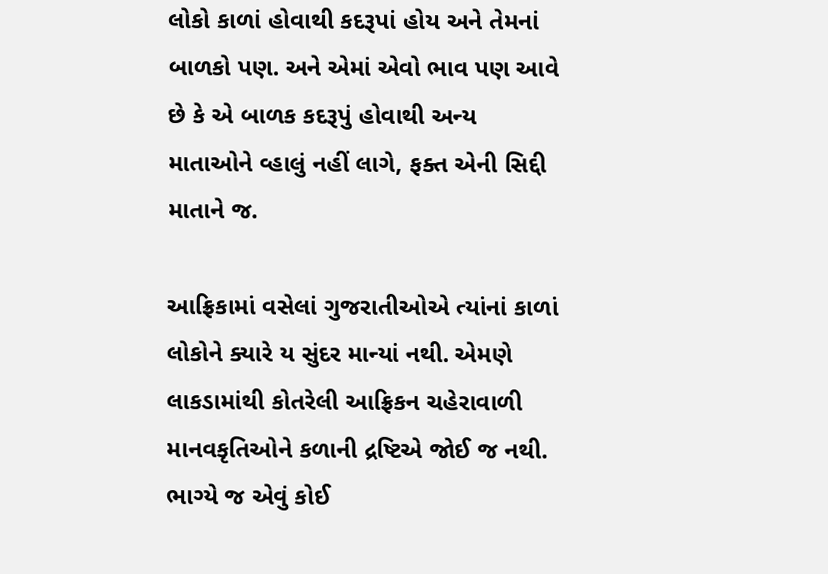લોકો કાળાં હોવાથી કદરૂપાં હોય અને તેમનાં બાળકો પણ. અને એમાં એવો ભાવ પણ આવે છે કે એ બાળક કદરૂપું હોવાથી અન્ય માતાઓને વ્હાલું નહીં લાગે, ફક્ત એની સિદ્દી માતાને જ.

આફ્રિકામાં વસેલાં ગુજરાતીઓએ ત્યાંનાં કાળાં લોકોને ક્યારે ય સુંદર માન્યાં નથી. એમણે લાકડામાંથી કોતરેલી આફ્રિકન ચહેરાવાળી માનવકૃતિઓને કળાની દ્રષ્ટિએ જોઈ જ નથી. ભાગ્યે જ એવું કોઈ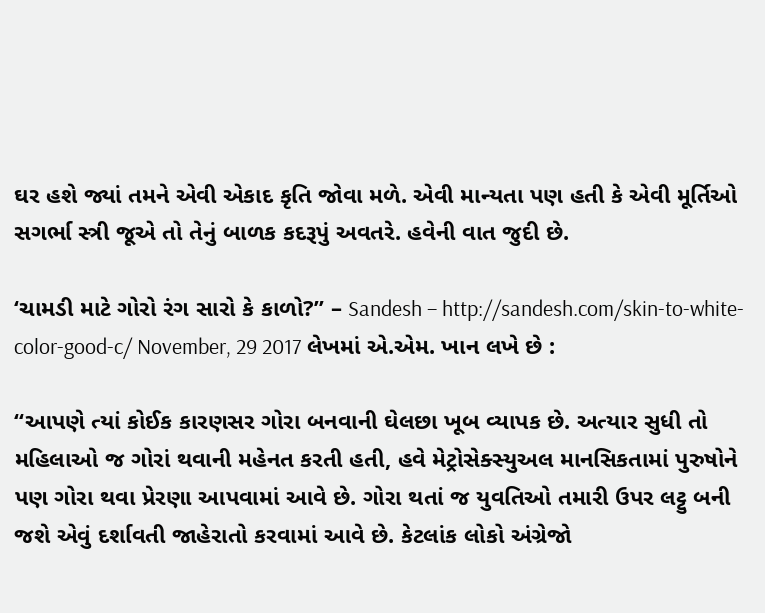ઘર હશે જ્યાં તમને એવી એકાદ કૃતિ જોવા મળે. એવી માન્યતા પણ હતી કે એવી મૂર્તિઓ સગર્ભા સ્ત્રી જૂએ તો તેનું બાળક કદરૂપું અવતરે. હવેની વાત જુદી છે.

‘ચામડી માટે ગોરો રંગ સારો કે કાળો?” – Sandesh – http://sandesh.com/skin-to-white-color-good-c/ November, 29 2017 લેખમાં એ.એમ. ખાન લખે છે :

“આપણે ત્યાં કોઈક કારણસર ગોરા બનવાની ઘેલછા ખૂબ વ્યાપક છે. અત્યાર સુધી તો મહિલાઓ જ ગોરાં થવાની મહેનત કરતી હતી, હવે મેટ્રોસેક્સ્યુઅલ માનસિકતામાં પુરુષોને પણ ગોરા થવા પ્રેરણા આપવામાં આવે છે. ગોરા થતાં જ યુવતિઓ તમારી ઉપર લટ્ટુ બની જશે એવું દર્શાવતી જાહેરાતો કરવામાં આવે છે. કેટલાંક લોકો અંગ્રેજો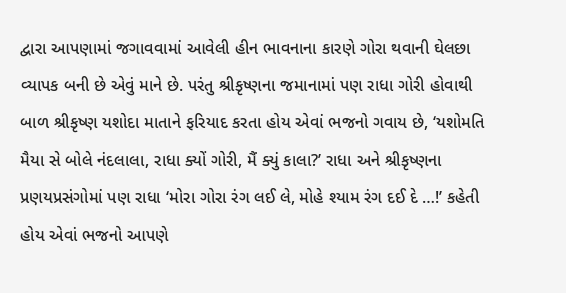દ્વારા આપણામાં જગાવવામાં આવેલી હીન ભાવનાના કારણે ગોરા થવાની ઘેલછા વ્યાપક બની છે એવું માને છે. પરંતુ શ્રીકૃષ્ણના જમાનામાં પણ રાધા ગોરી હોવાથી બાળ શ્રીકૃષ્ણ યશોદા માતાને ફરિયાદ કરતા હોય એવાં ભજનો ગવાય છે, ‘યશોમતિ મૈયા સે બોલે નંદલાલા, રાધા ક્યોં ગોરી, મૈં ક્યું કાલા?’ રાધા અને શ્રીકૃષ્ણના પ્રણયપ્રસંગોમાં પણ રાધા ‘મોરા ગોરા રંગ લઈ લે, મોહે શ્યામ રંગ દઈ દે …!’ કહેતી હોય એવાં ભજનો આપણે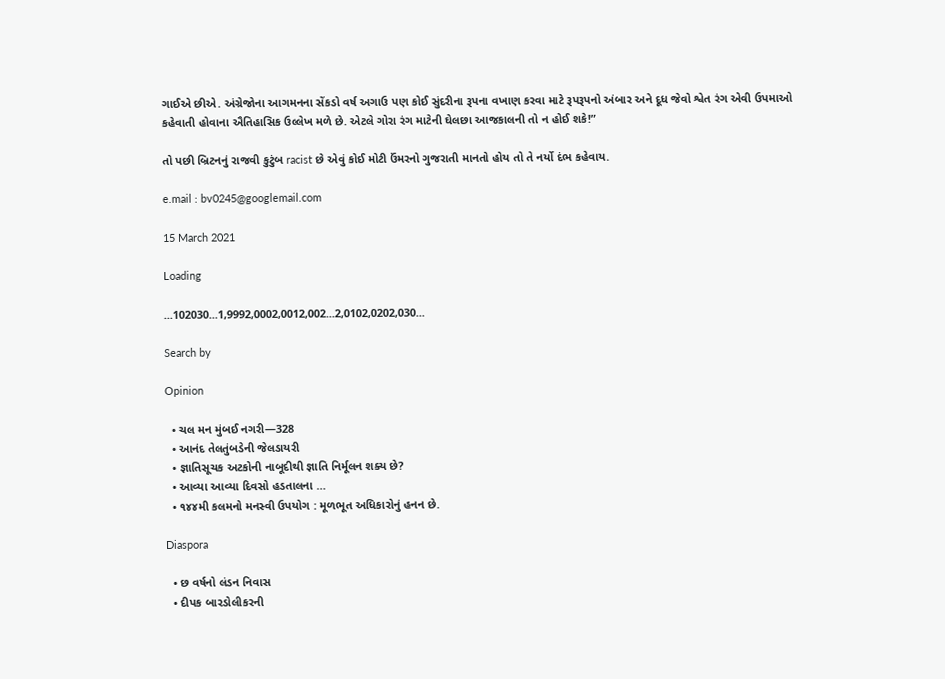ગાઈએ છીએ. અંગ્રેજોના આગમનના સેંકડો વર્ષ અગાઉ પણ કોઈ સુંદરીના રૂપના વખાણ કરવા માટે રૂપરૂપનો અંબાર અને દૂધ જેવો શ્વેત રંગ એવી ઉપમાઓ કહેવાતી હોવાના ઐતિહાસિક ઉલ્લેખ મળે છે. એટલે ગોરા રંગ માટેની ઘેલછા આજકાલની તો ન હોઈ શકે!”

તો પછી બ્રિટનનું રાજવી કુટુંબ racist છે એવું કોઈ મોટી ઉંમરનો ગુજરાતી માનતો હોય તો તે નર્યો દંભ કહેવાય.

e.mail : bv0245@googlemail.com

15 March 2021

Loading

...102030...1,9992,0002,0012,002...2,0102,0202,030...

Search by

Opinion

  • ચલ મન મુંબઈ નગરી—328
  • આનંદ તેલતુંબડેની જેલડાયરી
  • જ્ઞાતિસૂચક અટકોની નાબૂદીથી જ્ઞાતિ નિર્મૂલન શક્ય છે?
  • આવ્યા આવ્યા દિવસો હડતાલના …
  • ૧૪૪મી કલમનો મનસ્વી ઉપયોગ : મૂળભૂત અધિકારોનું હનન છે.

Diaspora

  • છ વર્ષનો લંડન નિવાસ
  • દીપક બારડોલીકરની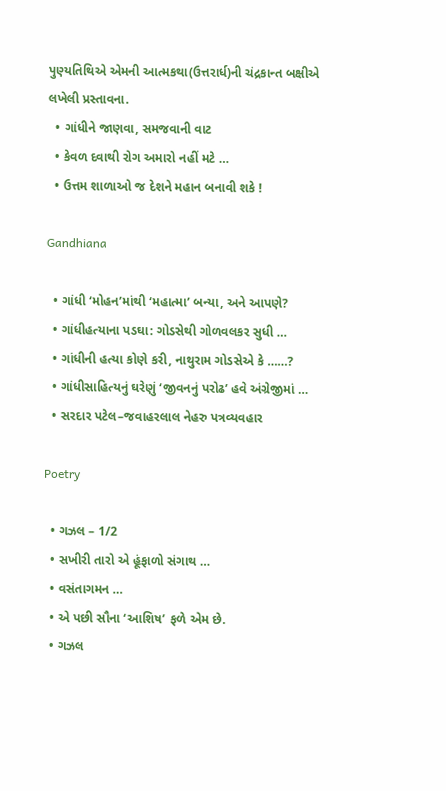પુણ્યતિથિએ એમની આત્મકથા(ઉત્તરાર્ધ)ની ચંદ્રકાન્ત બક્ષીએ લખેલી પ્રસ્તાવના.
  • ગાંધીને જાણવા, સમજવાની વાટ
  • કેવળ દવાથી રોગ અમારો નહીં મટે …
  • ઉત્તમ શાળાઓ જ દેશને મહાન બનાવી શકે !

Gandhiana

  • ગાંધી ‘મોહન’માંથી ‘મહાત્મા’ બન્યા, અને આપણે?
  • ગાંધીહત્યાના પડઘા: ગોડસેથી ગોળવલકર સુધી …
  • ગાંધીની હત્યા કોણે કરી, નાથુરામ ગોડસેએ કે ……?
  • ગાંધીસાહિત્યનું ઘરેણું ‘જીવનનું પરોઢ’ હવે અંગ્રેજીમાં …
  • સરદાર પટેલ–જવાહરલાલ નેહરુ પત્રવ્યવહાર

Poetry

  • ગઝલ – 1/2
  • સખીરી તારો એ હૂંફાળો સંગાથ …
  • વસંતાગમન …
  • એ પછી સૌના ‘આશિષ’ ફળે એમ છે.
  • ગઝલ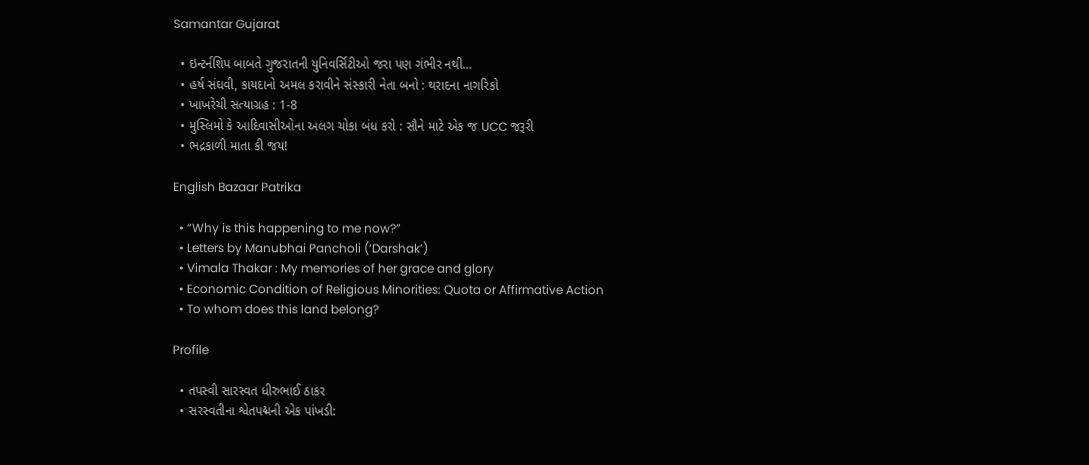Samantar Gujarat

  • ઇન્ટર્નશિપ બાબતે ગુજરાતની યુનિવર્સિટીઓ જરા પણ ગંભીર નથી…
  • હર્ષ સંઘવી, કાયદાનો અમલ કરાવીને સંસ્કારી નેતા બનો : થરાદના નાગરિકો
  • ખાખરેચી સત્યાગ્રહ : 1-8
  • મુસ્લિમો કે આદિવાસીઓના અલગ ચોકા બંધ કરો : સૌને માટે એક જ UCC જરૂરી
  • ભદ્રકાળી માતા કી જય!

English Bazaar Patrika

  • “Why is this happening to me now?”
  • Letters by Manubhai Pancholi (‘Darshak’)
  • Vimala Thakar : My memories of her grace and glory
  • Economic Condition of Religious Minorities: Quota or Affirmative Action
  • To whom does this land belong?

Profile

  • તપસ્વી સારસ્વત ધીરુભાઈ ઠાકર
  • સરસ્વતીના શ્વેતપદ્મની એક પાંખડી: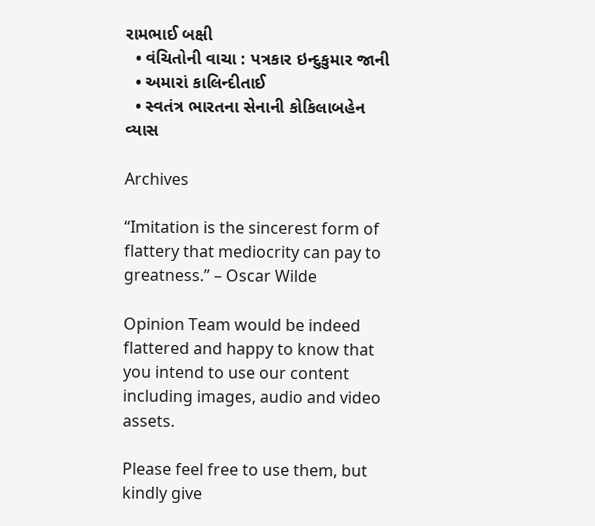રામભાઈ બક્ષી
  • વંચિતોની વાચા : પત્રકાર ઇન્દુકુમાર જાની
  • અમારાં કાલિન્દીતાઈ
  • સ્વતંત્ર ભારતના સેનાની કોકિલાબહેન વ્યાસ

Archives

“Imitation is the sincerest form of flattery that mediocrity can pay to greatness.” – Oscar Wilde

Opinion Team would be indeed flattered and happy to know that you intend to use our content including images, audio and video assets.

Please feel free to use them, but kindly give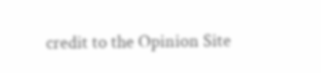credit to the Opinion Site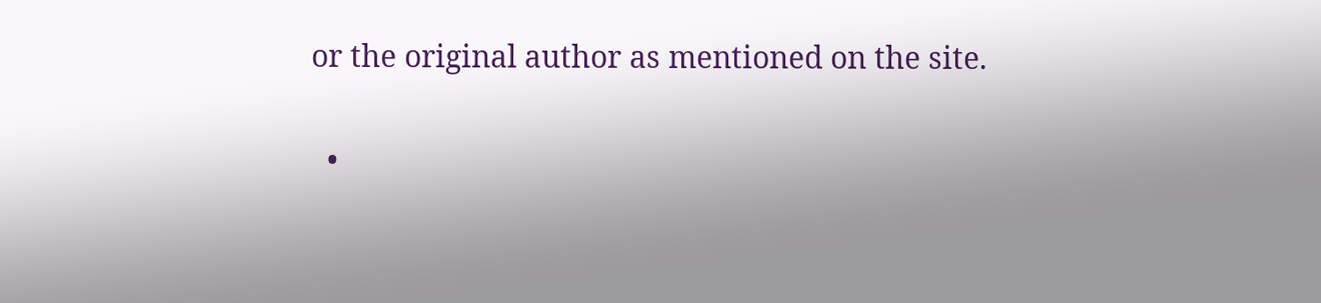or the original author as mentioned on the site.

  •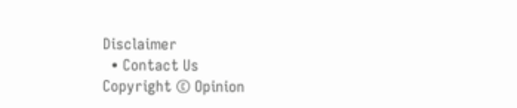Disclaimer
  • Contact Us
Copyright © Opinion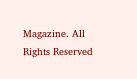Magazine. All Rights Reserved